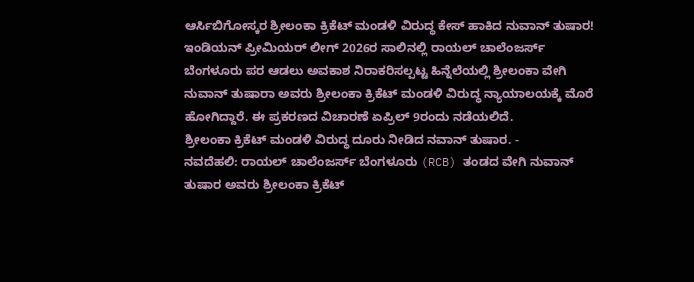ಆರ್ಸಿಬಿಗೋಸ್ಕರ ಶ್ರೀಲಂಕಾ ಕ್ರಿಕೆಟ್ ಮಂಡಳಿ ವಿರುದ್ಧ ಕೇಸ್ ಹಾಕಿದ ನುವಾನ್ ತುಷಾರ!
ಇಂಡಿಯನ್ ಪ್ರೀಮಿಯರ್ ಲೀಗ್ 2026ರ ಸಾಲಿನಲ್ಲಿ ರಾಯಲ್ ಚಾಲೆಂಜರ್ಸ್ ಬೆಂಗಳೂರು ಪರ ಆಡಲು ಅವಕಾಶ ನಿರಾಕರಿಸಲ್ಪಟ್ಟ ಹಿನ್ನೆಲೆಯಲ್ಲಿ ಶ್ರೀಲಂಕಾ ವೇಗಿ ನುವಾನ್ ತುಷಾರಾ ಅವರು ಶ್ರೀಲಂಕಾ ಕ್ರಿಕೆಟ್ ಮಂಡಳಿ ವಿರುದ್ಧ ನ್ಯಾಯಾಲಯಕ್ಕೆ ಮೊರೆ ಹೋಗಿದ್ದಾರೆ. ಈ ಪ್ರಕರಣದ ವಿಚಾರಣೆ ಏಪ್ರಿಲ್ 9ರಂದು ನಡೆಯಲಿದೆ.
ಶ್ರೀಲಂಕಾ ಕ್ರಿಕೆಟ್ ಮಂಡಳಿ ವಿರುದ್ಧ ದೂರು ನೀಡಿದ ನವಾನ್ ತುಷಾರ. -
ನವದೆಹಲಿ: ರಾಯಲ್ ಚಾಲೆಂಜರ್ಸ್ ಬೆಂಗಳೂರು (RCB) ತಂಡದ ವೇಗಿ ನುವಾನ್ ತುಷಾರ ಅವರು ಶ್ರೀಲಂಕಾ ಕ್ರಿಕೆಟ್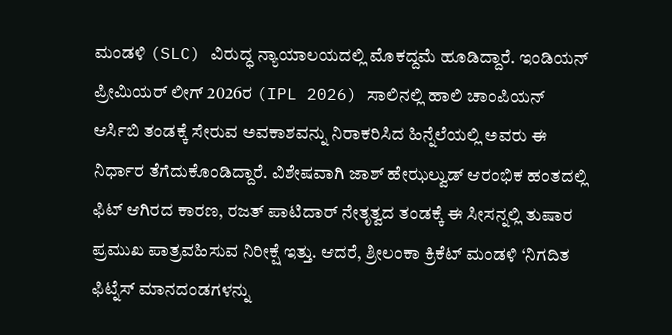ಮಂಡಳಿ (SLC) ವಿರುದ್ಧ ನ್ಯಾಯಾಲಯದಲ್ಲಿ ಮೊಕದ್ದಮೆ ಹೂಡಿದ್ದಾರೆ. ಇಂಡಿಯನ್ ಪ್ರೀಮಿಯರ್ ಲೀಗ್ 2026ರ (IPL 2026) ಸಾಲಿನಲ್ಲಿ ಹಾಲಿ ಚಾಂಪಿಯನ್ ಆರ್ಸಿಬಿ ತಂಡಕ್ಕೆ ಸೇರುವ ಅವಕಾಶವನ್ನು ನಿರಾಕರಿಸಿದ ಹಿನ್ನೆಲೆಯಲ್ಲಿ ಅವರು ಈ ನಿರ್ಧಾರ ತೆಗೆದುಕೊಂಡಿದ್ದಾರೆ. ವಿಶೇಷವಾಗಿ ಜಾಶ್ ಹೇಝಲ್ವುಡ್ ಆರಂಭಿಕ ಹಂತದಲ್ಲಿ ಫಿಟ್ ಆಗಿರದ ಕಾರಣ, ರಜತ್ ಪಾಟಿದಾರ್ ನೇತೃತ್ವದ ತಂಡಕ್ಕೆ ಈ ಸೀಸನ್ನಲ್ಲಿ ತುಷಾರ ಪ್ರಮುಖ ಪಾತ್ರವಹಿಸುವ ನಿರೀಕ್ಷೆ ಇತ್ತು. ಆದರೆ, ಶ್ರೀಲಂಕಾ ಕ್ರಿಕೆಟ್ ಮಂಡಳಿ ‘ನಿಗದಿತ ಫಿಟ್ನೆಸ್ ಮಾನದಂಡಗಳನ್ನು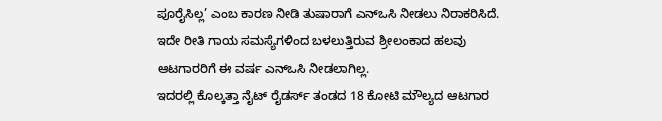ಪೂರೈಸಿಲ್ಲ’ ಎಂಬ ಕಾರಣ ನೀಡಿ ತುಷಾರಾಗೆ ಎನ್ಒಸಿ ನೀಡಲು ನಿರಾಕರಿಸಿದೆ. ಇದೇ ರೀತಿ ಗಾಯ ಸಮಸ್ಯೆಗಳಿಂದ ಬಳಲುತ್ತಿರುವ ಶ್ರೀಲಂಕಾದ ಹಲವು ಆಟಗಾರರಿಗೆ ಈ ವರ್ಷ ಎನ್ಒಸಿ ನೀಡಲಾಗಿಲ್ಲ.
ಇದರಲ್ಲಿ ಕೊಲ್ಕತ್ತಾ ನೈಟ್ ರೈಡರ್ಸ್ ತಂಡದ 18 ಕೋಟಿ ಮೌಲ್ಯದ ಆಟಗಾರ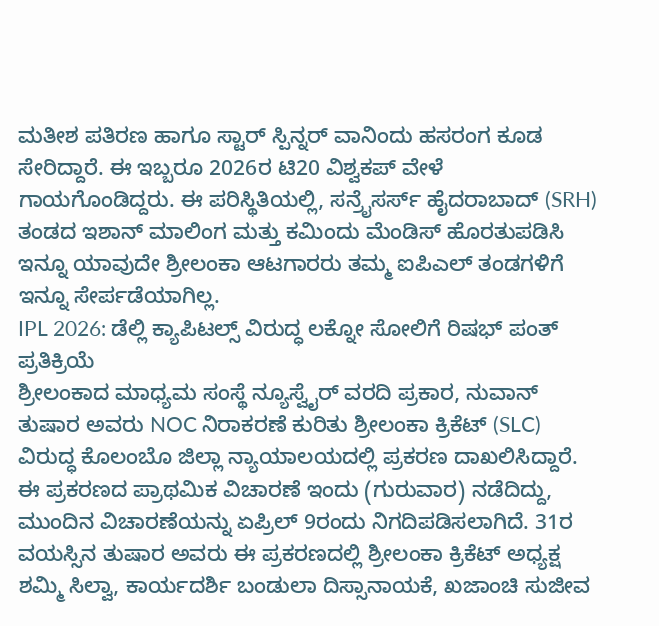ಮತೀಶ ಪತಿರಣ ಹಾಗೂ ಸ್ಟಾರ್ ಸ್ಪಿನ್ನರ್ ವಾನಿಂದು ಹಸರಂಗ ಕೂಡ ಸೇರಿದ್ದಾರೆ. ಈ ಇಬ್ಬರೂ 2026ರ ಟಿ20 ವಿಶ್ವಕಪ್ ವೇಳೆ ಗಾಯಗೊಂಡಿದ್ದರು. ಈ ಪರಿಸ್ಥಿತಿಯಲ್ಲಿ, ಸನ್ರೈಸರ್ಸ್ ಹೈದರಾಬಾದ್ (SRH) ತಂಡದ ಇಶಾನ್ ಮಾಲಿಂಗ ಮತ್ತು ಕಮಿಂದು ಮೆಂಡಿಸ್ ಹೊರತುಪಡಿಸಿ ಇನ್ನೂ ಯಾವುದೇ ಶ್ರೀಲಂಕಾ ಆಟಗಾರರು ತಮ್ಮ ಐಪಿಎಲ್ ತಂಡಗಳಿಗೆ ಇನ್ನೂ ಸೇರ್ಪಡೆಯಾಗಿಲ್ಲ.
IPL 2026: ಡೆಲ್ಲಿ ಕ್ಯಾಪಿಟಲ್ಸ್ ವಿರುದ್ಧ ಲಕ್ನೋ ಸೋಲಿಗೆ ರಿಷಭ್ ಪಂತ್ ಪ್ರತಿಕ್ರಿಯೆ
ಶ್ರೀಲಂಕಾದ ಮಾಧ್ಯಮ ಸಂಸ್ಥೆ ನ್ಯೂಸ್ವೈರ್ ವರದಿ ಪ್ರಕಾರ, ನುವಾನ್ ತುಷಾರ ಅವರು NOC ನಿರಾಕರಣೆ ಕುರಿತು ಶ್ರೀಲಂಕಾ ಕ್ರಿಕೆಟ್ (SLC) ವಿರುದ್ಧ ಕೊಲಂಬೊ ಜಿಲ್ಲಾ ನ್ಯಾಯಾಲಯದಲ್ಲಿ ಪ್ರಕರಣ ದಾಖಲಿಸಿದ್ದಾರೆ. ಈ ಪ್ರಕರಣದ ಪ್ರಾಥಮಿಕ ವಿಚಾರಣೆ ಇಂದು (ಗುರುವಾರ) ನಡೆದಿದ್ದು, ಮುಂದಿನ ವಿಚಾರಣೆಯನ್ನು ಏಪ್ರಿಲ್ 9ರಂದು ನಿಗದಿಪಡಿಸಲಾಗಿದೆ. 31ರ ವಯಸ್ಸಿನ ತುಷಾರ ಅವರು ಈ ಪ್ರಕರಣದಲ್ಲಿ ಶ್ರೀಲಂಕಾ ಕ್ರಿಕೆಟ್ ಅಧ್ಯಕ್ಷ ಶಮ್ಮಿ ಸಿಲ್ವಾ, ಕಾರ್ಯದರ್ಶಿ ಬಂಡುಲಾ ದಿಸ್ಸಾನಾಯಕೆ, ಖಜಾಂಚಿ ಸುಜೀವ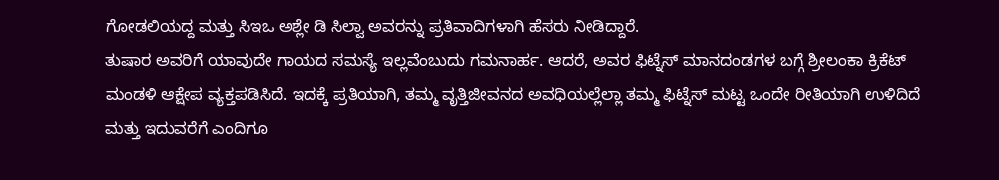ಗೋಡಲಿಯದ್ದ ಮತ್ತು ಸಿಇಒ ಅಶ್ಲೇ ಡಿ ಸಿಲ್ವಾ ಅವರನ್ನು ಪ್ರತಿವಾದಿಗಳಾಗಿ ಹೆಸರು ನೀಡಿದ್ದಾರೆ.
ತುಷಾರ ಅವರಿಗೆ ಯಾವುದೇ ಗಾಯದ ಸಮಸ್ಯೆ ಇಲ್ಲವೆಂಬುದು ಗಮನಾರ್ಹ. ಆದರೆ, ಅವರ ಫಿಟ್ನೆಸ್ ಮಾನದಂಡಗಳ ಬಗ್ಗೆ ಶ್ರೀಲಂಕಾ ಕ್ರಿಕೆಟ್ ಮಂಡಳಿ ಆಕ್ಷೇಪ ವ್ಯಕ್ತಪಡಿಸಿದೆ. ಇದಕ್ಕೆ ಪ್ರತಿಯಾಗಿ, ತಮ್ಮ ವೃತ್ತಿಜೀವನದ ಅವಧಿಯಲ್ಲೆಲ್ಲಾ ತಮ್ಮ ಫಿಟ್ನೆಸ್ ಮಟ್ಟ ಒಂದೇ ರೀತಿಯಾಗಿ ಉಳಿದಿದೆ ಮತ್ತು ಇದುವರೆಗೆ ಎಂದಿಗೂ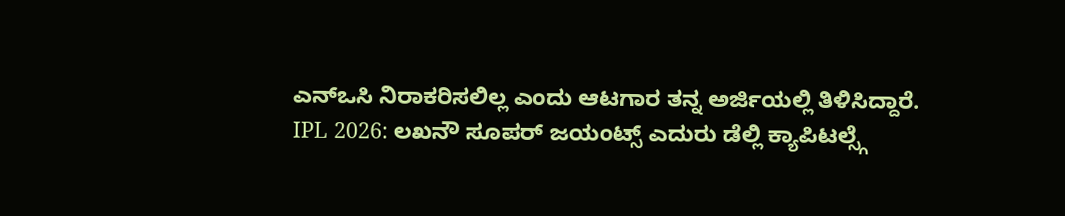ಎನ್ಒಸಿ ನಿರಾಕರಿಸಲಿಲ್ಲ ಎಂದು ಆಟಗಾರ ತನ್ನ ಅರ್ಜಿಯಲ್ಲಿ ತಿಳಿಸಿದ್ದಾರೆ.
IPL 2026: ಲಖನೌ ಸೂಪರ್ ಜಯಂಟ್ಸ್ ಎದುರು ಡೆಲ್ಲಿ ಕ್ಯಾಪಿಟಲ್ಸ್ಗೆ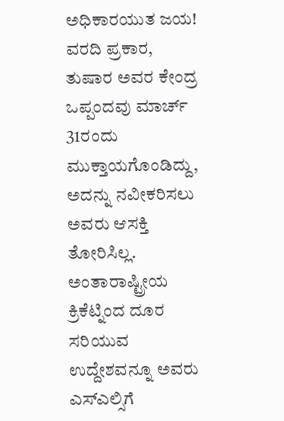ಅಧಿಕಾರಯುತ ಜಯ!
ವರದಿ ಪ್ರಕಾರ, ತುಷಾರ ಅವರ ಕೇಂದ್ರ ಒಪ್ಪಂದವು ಮಾರ್ಚ್ 31ರಂದು ಮುಕ್ತಾಯಗೊಂಡಿದ್ದು, ಅದನ್ನು ನವೀಕರಿಸಲು ಅವರು ಆಸಕ್ತಿ ತೋರಿಸಿಲ್ಲ. ಅಂತಾರಾಷ್ಟ್ರೀಯ ಕ್ರಿಕೆಟ್ನಿಂದ ದೂರ ಸರಿಯುವ ಉದ್ದೇಶವನ್ನೂ ಅವರು ಎಸ್ಎಲ್ಸಿಗೆ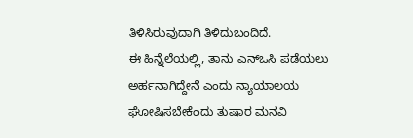ತಿಳಿಸಿರುವುದಾಗಿ ತಿಳಿದುಬಂದಿದೆ.
ಈ ಹಿನ್ನೆಲೆಯಲ್ಲಿ, ತಾನು ಎನ್ಒಸಿ ಪಡೆಯಲು ಅರ್ಹನಾಗಿದ್ದೇನೆ ಎಂದು ನ್ಯಾಯಾಲಯ ಘೋಷಿಸಬೇಕೆಂದು ತುಷಾರ ಮನವಿ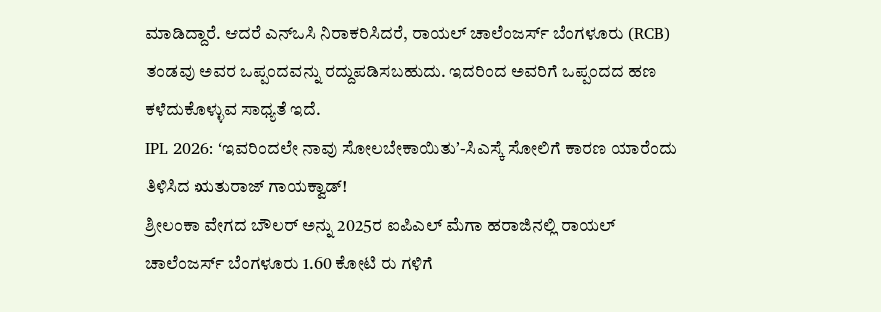ಮಾಡಿದ್ದಾರೆ. ಆದರೆ ಎನ್ಒಸಿ ನಿರಾಕರಿಸಿದರೆ, ರಾಯಲ್ ಚಾಲೆಂಜರ್ಸ್ ಬೆಂಗಳೂರು (RCB) ತಂಡವು ಅವರ ಒಪ್ಪಂದವನ್ನು ರದ್ದುಪಡಿಸಬಹುದು. ಇದರಿಂದ ಅವರಿಗೆ ಒಪ್ಪಂದದ ಹಣ ಕಳೆದುಕೊಳ್ಳುವ ಸಾಧ್ಯತೆ ಇದೆ.
IPL 2026: ʻಇವರಿಂದಲೇ ನಾವು ಸೋಲಬೇಕಾಯಿತುʼ-ಸಿಎಸ್ಕೆ ಸೋಲಿಗೆ ಕಾರಣ ಯಾರೆಂದು ತಿಳಿಸಿದ ಋತುರಾಜ್ ಗಾಯಕ್ವಾಡ್!
ಶ್ರೀಲಂಕಾ ವೇಗದ ಬೌಲರ್ ಅನ್ನು 2025ರ ಐಪಿಎಲ್ ಮೆಗಾ ಹರಾಜಿನಲ್ಲಿ ರಾಯಲ್ ಚಾಲೆಂಜರ್ಸ್ ಬೆಂಗಳೂರು 1.60 ಕೋಟಿ ರು ಗಳಿಗೆ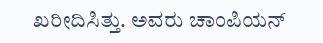ಖರೀದಿಸಿತ್ತು. ಅವರು ಚಾಂಪಿಯನ್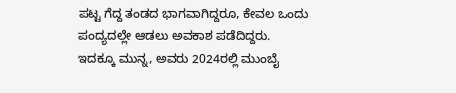ಪಟ್ಟ ಗೆದ್ದ ತಂಡದ ಭಾಗವಾಗಿದ್ದರೂ, ಕೇವಲ ಒಂದು ಪಂದ್ಯದಲ್ಲೇ ಆಡಲು ಅವಕಾಶ ಪಡೆದಿದ್ದರು. ಇದಕ್ಕೂ ಮುನ್ನ, ಅವರು 2024ರಲ್ಲಿ ಮುಂಬೈ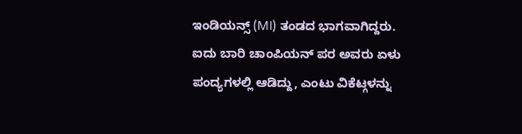ಇಂಡಿಯನ್ಸ್ (MI) ತಂಡದ ಭಾಗವಾಗಿದ್ದರು. ಐದು ಬಾರಿ ಚಾಂಪಿಯನ್ ಪರ ಅವರು ಏಳು ಪಂದ್ಯಗಳಲ್ಲಿ ಆಡಿದ್ದು, ಎಂಟು ವಿಕೆಟ್ಗಳನ್ನು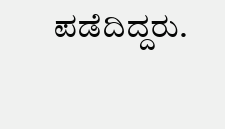ಪಡೆದಿದ್ದರು.